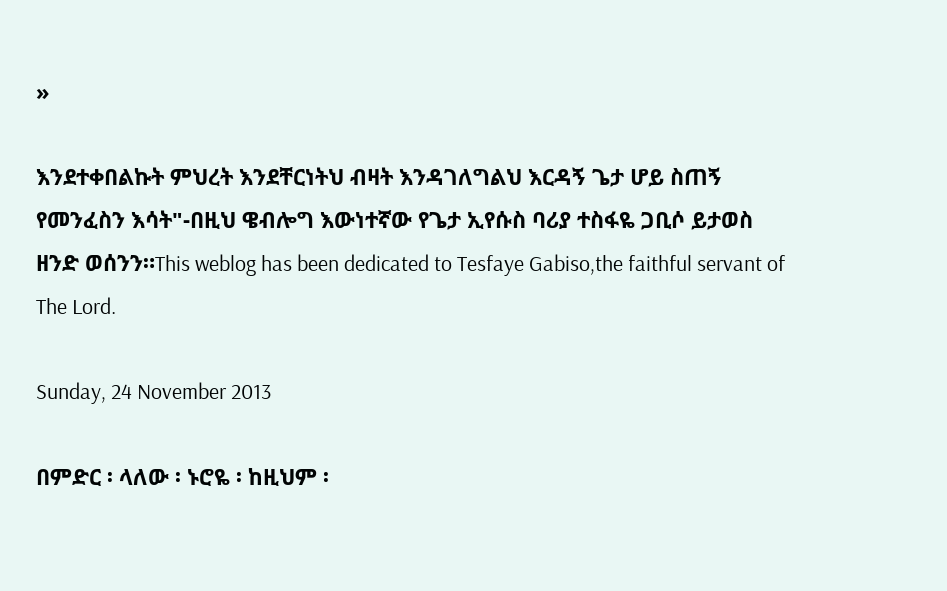»

እንደተቀበልኩት ምህረት እንደቸርነትህ ብዛት እንዳገለግልህ እርዳኝ ጌታ ሆይ ስጠኝ የመንፈስን እሳት"-በዚህ ዌብሎግ እውነተኛው የጌታ ኢየሱስ ባሪያ ተስፋዬ ጋቢሶ ይታወስ ዘንድ ወሰንን።This weblog has been dedicated to Tesfaye Gabiso,the faithful servant of The Lord.

Sunday, 24 November 2013

በምድር ፡ ላለው ፡ ኑሮዬ ፡ ከዚህም ፡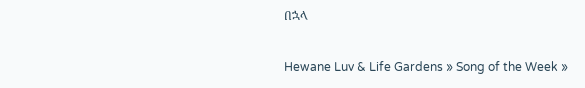በኋላ

Hewane Luv & Life Gardens » Song of the Week »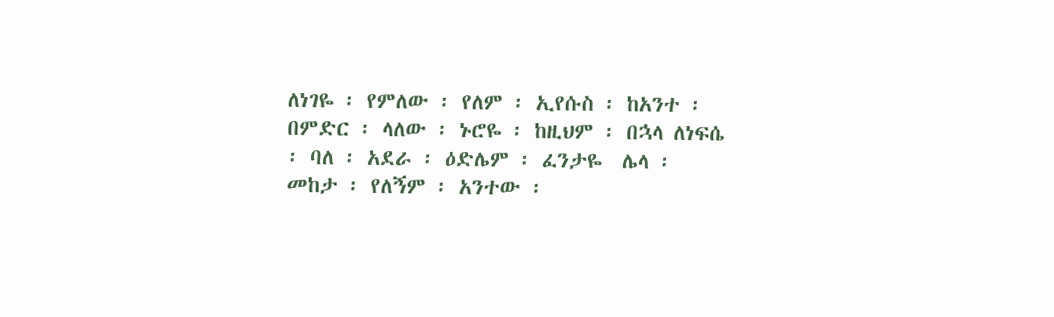ለነገዬ ፡ የምለው ፡ የለም ፡ ኢየሱስ ፡ ከአንተ ፡
በምድር ፡ ላለው ፡ ኑሮዬ ፡ ከዚህም ፡ በኋላ ለነፍሴ ፡ ባለ ፡ አደራ ፡ ዕድሌም ፡ ፈንታዬ  ሌላ ፡ መከታ ፡ የለኝም ፡ አንተው ፡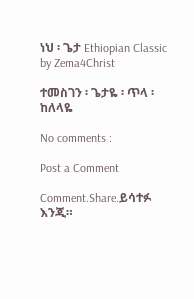ነህ ፡ ጌታ Ethiopian Classic by Zema4Christ

ተመስገን ፡ ጌታዬ ፡ ጥላ ፡ ከለላዬ

No comments :

Post a Comment

Comment.Share.ይሳተፉ እንጂ።